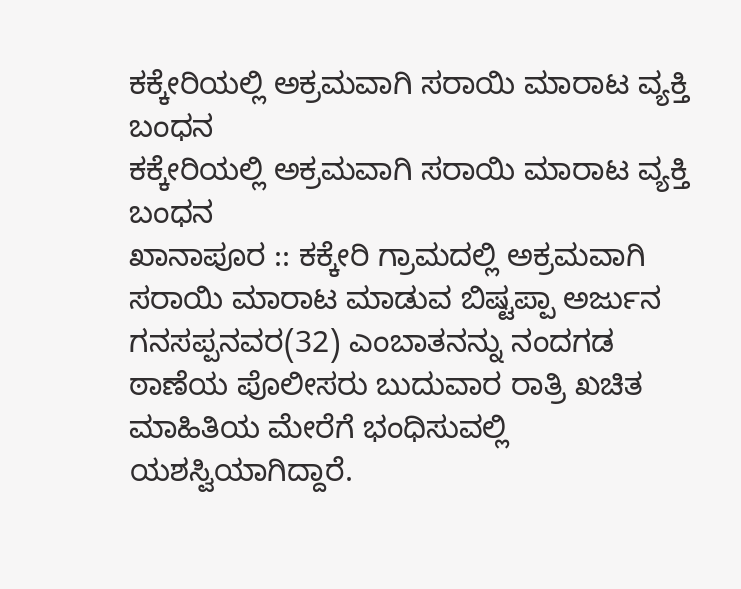ಕಕ್ಕೇರಿಯಲ್ಲಿ ಅಕ್ರಮವಾಗಿ ಸರಾಯಿ ಮಾರಾಟ ವ್ಯಕ್ತಿ ಬಂಧನ
ಕಕ್ಕೇರಿಯಲ್ಲಿ ಅಕ್ರಮವಾಗಿ ಸರಾಯಿ ಮಾರಾಟ ವ್ಯಕ್ತಿ ಬಂಧನ
ಖಾನಾಪೂರ :: ಕಕ್ಕೇರಿ ಗ್ರಾಮದಲ್ಲಿ ಅಕ್ರಮವಾಗಿ ಸರಾಯಿ ಮಾರಾಟ ಮಾಡುವ ಬಿಷ್ಟಪ್ಪಾ ಅರ್ಜುನ ಗನಸಪ್ಪನವರ(32) ಎಂಬಾತನನ್ನು ನಂದಗಡ ಠಾಣೆಯ ಪೊಲೀಸರು ಬುದುವಾರ ರಾತ್ರಿ ಖಚಿತ ಮಾಹಿತಿಯ ಮೇರೆಗೆ ಭಂಧಿಸುವಲ್ಲಿ ಯಶಸ್ವಿಯಾಗಿದ್ದಾರೆ.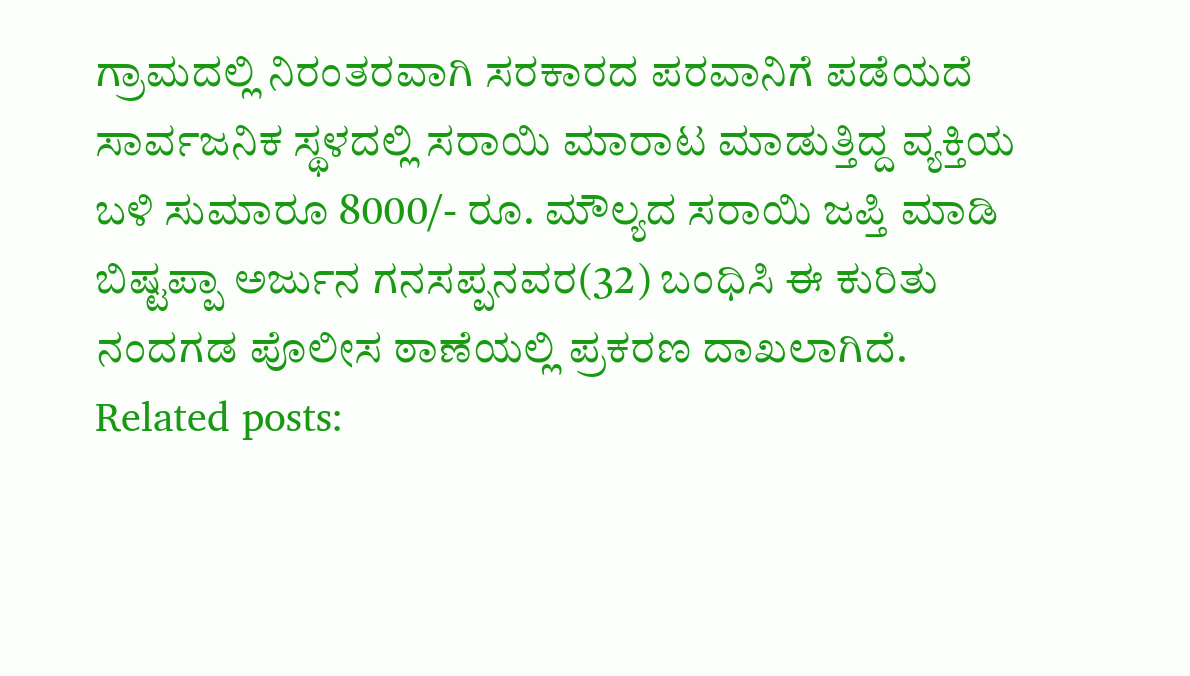ಗ್ರಾಮದಲ್ಲಿ ನಿರಂತರವಾಗಿ ಸರಕಾರದ ಪರವಾನಿಗೆ ಪಡೆಯದೆ ಸಾರ್ವಜನಿಕ ಸ್ಥಳದಲ್ಲಿ ಸರಾಯಿ ಮಾರಾಟ ಮಾಡುತ್ತಿದ್ದ ವ್ಯಕ್ತಿಯ ಬಳಿ ಸುಮಾರೂ 8000/- ರೂ. ಮೌಲ್ಯದ ಸರಾಯಿ ಜಪ್ತಿ ಮಾಡಿ ಬಿಷ್ಟಪ್ಪಾ ಅರ್ಜುನ ಗನಸಪ್ಪನವರ(32) ಬಂಧಿಸಿ ಈ ಕುರಿತು ನಂದಗಡ ಪೊಲೀಸ ಠಾಣೆಯಲ್ಲಿ ಪ್ರಕರಣ ದಾಖಲಾಗಿದೆ.
Related posts: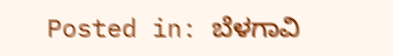Posted in: ಬೆಳಗಾವಿ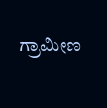ಗ್ರಾಮೀಣ